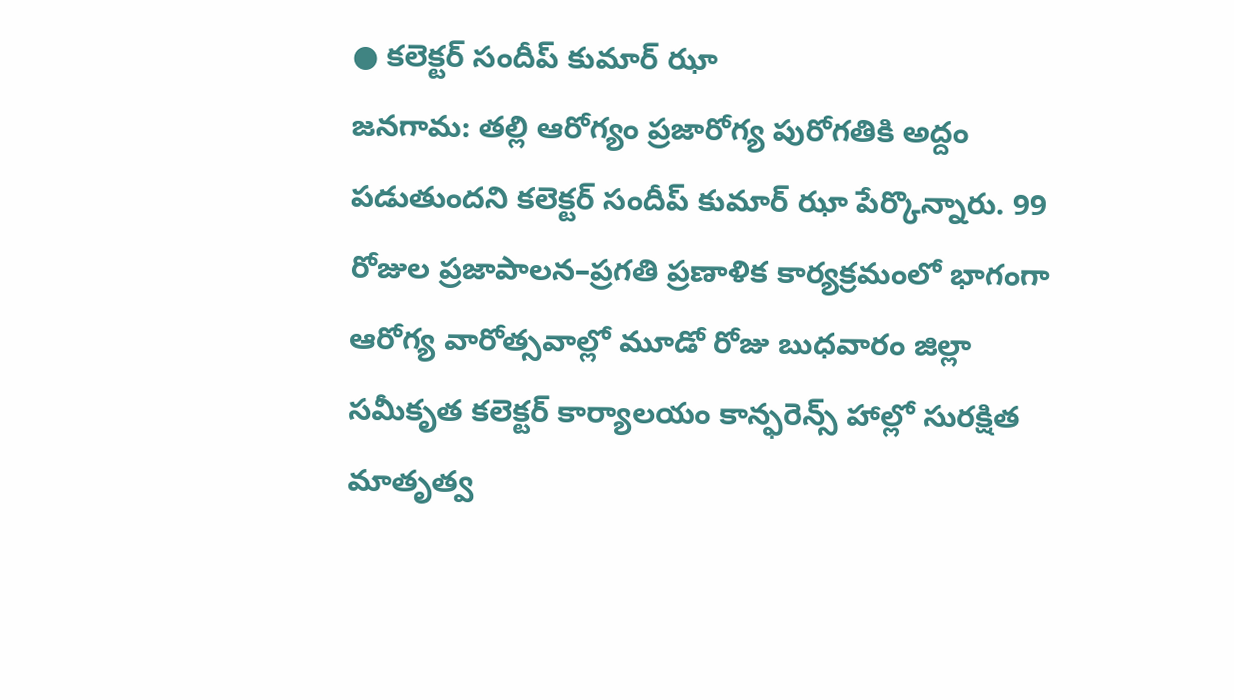● కలెక్టర్ సందీప్ కుమార్ ఝా
జనగామ: తల్లి ఆరోగ్యం ప్రజారోగ్య పురోగతికి అద్దం పడుతుందని కలెక్టర్ సందీప్ కుమార్ ఝా పేర్కొన్నారు. 99 రోజుల ప్రజాపాలన–ప్రగతి ప్రణాళిక కార్యక్రమంలో భాగంగా ఆరోగ్య వారోత్సవాల్లో మూడో రోజు బుధవారం జిల్లా సమీకృత కలెక్టర్ కార్యాలయం కాన్ఫరెన్స్ హాల్లో సురక్షిత మాతృత్వ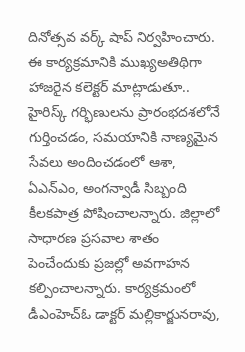దినోత్సవ వర్క్ షాప్ నిర్వహించారు. ఈ కార్యక్రమానికి ముఖ్యఅతిథిగా హాజరైన కలెక్టర్ మాట్లాడుతూ.. హైరిస్క్ గర్భిణులను ప్రారంభదశలోనే గుర్తించడం, సమయానికి నాణ్యమైన సేవలు అందించడంలో ఆశా, ఏఎన్ఎం, అంగన్వాడీ సిబ్బంది కీలకపాత్ర పోషించాలన్నారు. జిల్లాలో సాధారణ ప్రసవాల శాతం పెంచేందుకు ప్రజల్లో అవగాహన కల్పించాలన్నారు. కార్యక్రమంలో డీఎంహెచ్ఓ డాక్టర్ మల్లికార్జునరావు,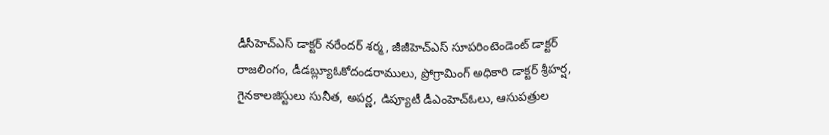డీసీహెచ్ఎస్ డాక్టర్ నరేందర్ శర్మ, జీజీహెచ్ఎస్ సూపరింటెండెంట్ డాక్టర్ రాజలింగం, డీడబ్ల్యూఓకోదండరాములు, ప్రోగ్రామింగ్ అధికారి డాక్టర్ శ్రీహర్ష, గైనకాలజిస్టులు సునీత, అపర్ణ, డిప్యూటీ డీఎంహెచ్ఓలు, ఆసుపత్రుల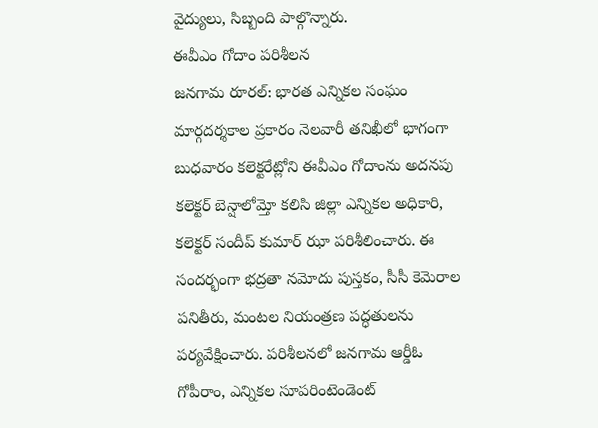వైద్యులు, సిబ్బంది పాల్గొన్నారు.
ఈవీఎం గోదాం పరిశీలన
జనగామ రూరల్: భారత ఎన్నికల సంఘం మార్గదర్శకాల ప్రకారం నెలవారీ తనిఖీలో భాగంగా బుధవారం కలెక్టరేట్లోని ఈవీఎం గోదాంను అదనపు కలెక్టర్ బెన్షాలోమ్తో కలిసి జిల్లా ఎన్నికల అధికారి, కలెక్టర్ సందీప్ కుమార్ ఝా పరిశీలించారు. ఈ సందర్భంగా భద్రతా నమోదు పుస్తకం, సీసీ కెమెరాల పనితీరు, మంటల నియంత్రణ పద్ధతులను పర్యవేక్షించారు. పరిశీలనలో జనగామ ఆర్డీఓ గోపీరాం, ఎన్నికల సూపరింటెండెంట్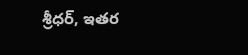శ్రీధర్, ఇతర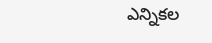ఎన్నికల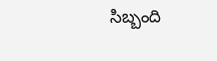సిబ్బంది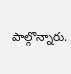పాల్గొన్నారు.